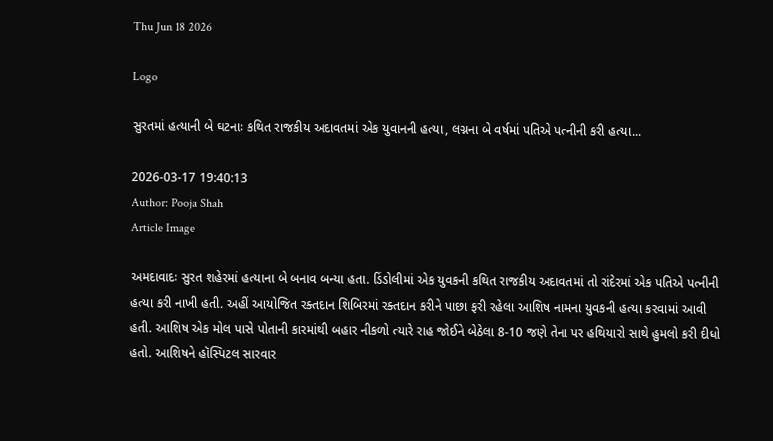Thu Jun 18 2026

Logo

સુરતમાં હત્યાની બે ઘટનાઃ કથિત રાજકીય અદાવતમાં એક યુવાનની હત્યા, લગ્નના બે વર્ષમાં પતિએ પત્નીની કરી હત્યા...

2026-03-17 19:40:13
Author: Pooja Shah
Article Image

અમદાવાદઃ સુરત શહેરમાં હત્યાના બે બનાવ બન્યા હતા. ડિંડોલીમાં એક યુવકની કથિત રાજકીય અદાવતમાં તો રાંદેરમાં એક પતિએ પત્નીની હત્યા કરી નાખી હતી. અહીં આયોજિત રક્તદાન શિબિરમાં રક્તદાન કરીને પાછા ફરી રહેલા આશિષ નામના યુવકની હત્યા કરવામાં આવી હતી. આશિષ એક મોલ પાસે પોતાની કારમાંથી બહાર નીકળો ત્યારે રાહ જોઈને બેઠેલા 8-10 જણે તેના પર હથિયારો સાથે હુમલો કરી દીધો હતો. આશિષને હૉસ્પિટલ સારવાર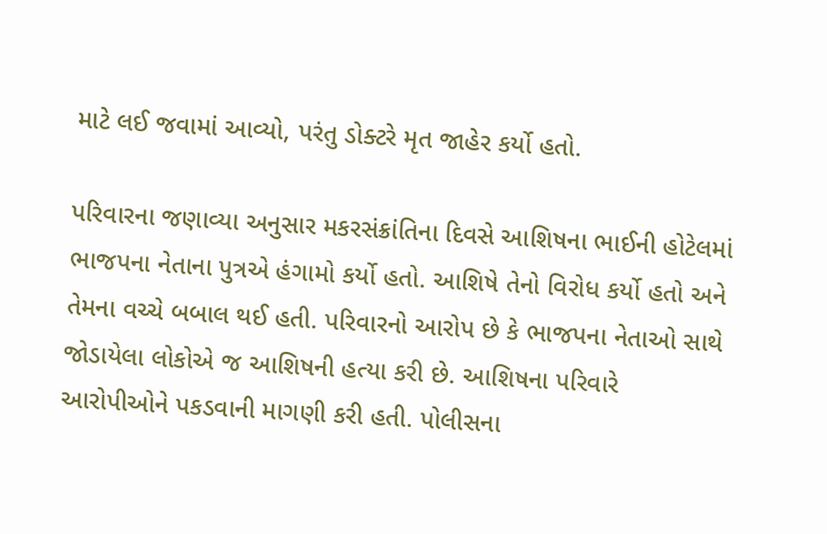માટે લઈ જવામાં આવ્યો, પરંતુ ડોક્ટરે મૃત જાહેર કર્યો હતો.

પરિવારના જણાવ્યા અનુસાર મકરસંક્રાંતિના દિવસે આશિષના ભાઈની હોટેલમાં ભાજપના નેતાના પુત્રએ હંગામો કર્યો હતો. આશિષે તેનો વિરોધ કર્યો હતો અને તેમના વચ્ચે બબાલ થઈ હતી. પરિવારનો આરોપ છે કે ભાજપના નેતાઓ સાથે જોડાયેલા લોકોએ જ આશિષની હત્યા કરી છે. આશિષના પરિવારે આરોપીઓને પકડવાની માગણી કરી હતી. પોલીસના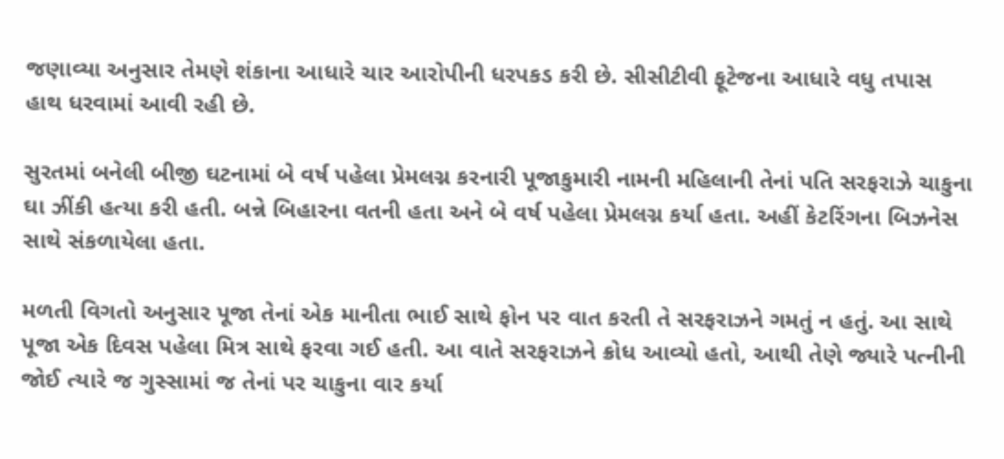જણાવ્યા અનુસાર તેમણે શંકાના આધારે ચાર આરોપીની ધરપકડ કરી છે. સીસીટીવી ફૂટેજના આધારે વધુ તપાસ હાથ ધરવામાં આવી રહી છે.

સુરતમાં બનેલી બીજી ઘટનામાં બે વર્ષ પહેલા પ્રેમલગ્ન કરનારી પૂજાકુમારી નામની મહિલાની તેનાં પતિ સરફરાઝે ચાકુના ઘા ઝીંકી હત્યા કરી હતી. બન્ને બિહારના વતની હતા અને બે વર્ષ પહેલા પ્રેમલગ્ન કર્યા હતા. અહીં કેટરિંગના બિઝનેસ સાથે સંકળાયેલા હતા.

મળતી વિગતો અનુસાર પૂજા તેનાં એક માનીતા ભાઈ સાથે ફોન પર વાત કરતી તે સરફરાઝને ગમતું ન હતું. આ સાથે પૂજા એક દિવસ પહેલા મિત્ર સાથે ફરવા ગઈ હતી. આ વાતે સરફરાઝને ક્રોધ આવ્યો હતો, આથી તેણે જ્યારે પત્નીની જોઈ ત્યારે જ ગુસ્સામાં જ તેનાં પર ચાકુના વાર કર્યા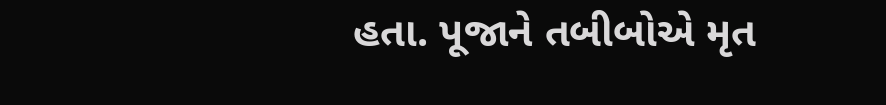હતા. પૂજાને તબીબોએ મૃત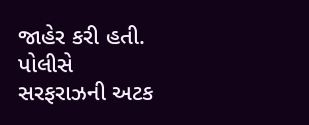જાહેર કરી હતી. પોલીસે સરફરાઝની અટક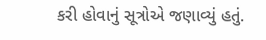કરી હોવાનું સૂત્રોએ જણાવ્યું હતું.